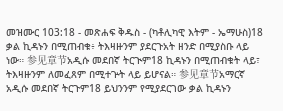መዝሙር 103:18 - መጽሐፍ ቅዱስ - (ካቶሊካዊ እትም - ኤማሁስ)18 ቃል ኪዳኑን በሚጠብቁ፥ ትእዛዙንም ያደርጉአት ዘንድ በሚያስቡ ላይ ነው። 参见章节አዲሱ መደበኛ ትርጒም18 ኪዳኑን በሚጠብቁት ላይ፣ ትእዛዙንም ለመፈጸም በሚተጕት ላይ ይሆናል። 参见章节አማርኛ አዲሱ መደበኛ ትርጉም18 ይህንንም የሚያደርገው ቃል ኪዳኑን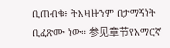ቢጠብቁ፥ ትእዛዙንም በታማኝነት ቢፈጽሙ ነው። 参见章节የአማርኛ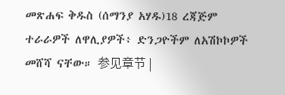መጽሐፍ ቅዱስ (ሰማንያ አሃዱ)18 ረጃጅም ተራራዎች ለዋሊያዎች፥ ድንጋዮችም ለአሽኮኮዎች መሸሻ ናቸው። 参见章节 |